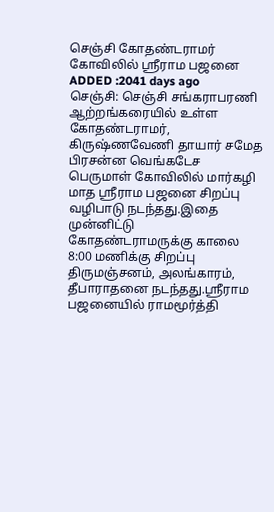செஞ்சி கோதண்டராமர் கோவிலில் ஸ்ரீராம பஜனை
ADDED :2041 days ago
செஞ்சி: செஞ்சி சங்கராபரணி ஆற்றங்கரையில் உள்ள கோதண்டராமர், கிருஷ்ணவேணி தாயார் சமேத பிரசன்ன வெங்கடேச பெருமாள் கோவிலில் மார்கழி மாத ஸ்ரீராம பஜனை சிறப்பு வழிபாடு நடந்தது.இதை முன்னிட்டு கோதண்டராமருக்கு காலை 8:00 மணிக்கு சிறப்பு திருமஞ்சனம், அலங்காரம், தீபாராதனை நடந்தது.ஸ்ரீராம பஜனையில் ராமமூர்த்தி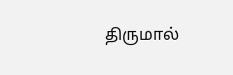திருமால்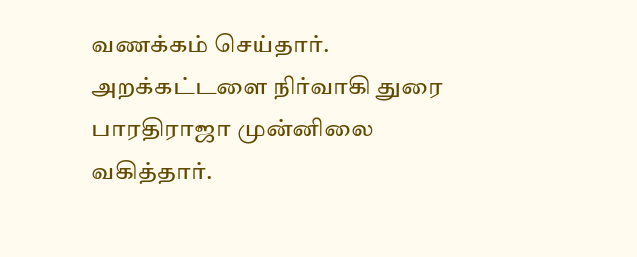வணக்கம் செய்தார். அறக்கட்டளை நிர்வாகி துரை பாரதிராஜா முன்னிலை வகித்தார்.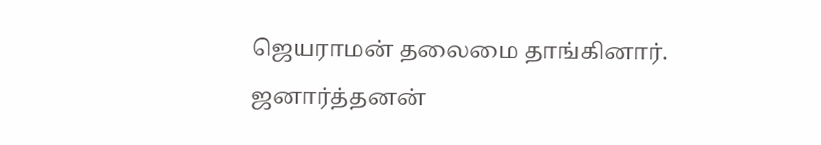ஜெயராமன் தலைமை தாங்கினார். ஜனார்த்தனன்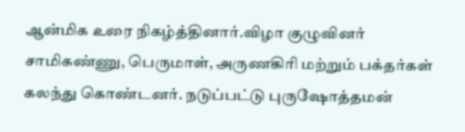ஆன்மிக உரை நிகழ்த்தினார்.விழா குழுவினர் சாமிகண்ணு, பெருமாள், அருணகிரி மற்றும் பக்தர்கள் கலந்து கொண்டனர். நடுப்பட்டு புருஷோத்தமன்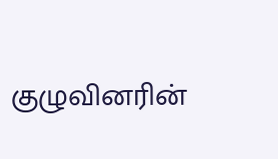குழுவினரின்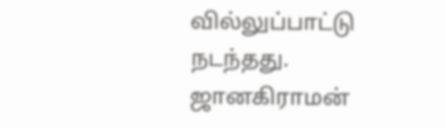வில்லுப்பாட்டு நடந்தது. ஜானகிராமன்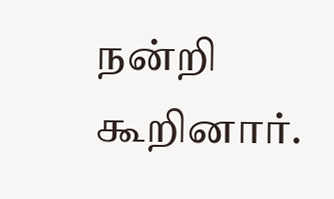நன்றி கூறினார்.